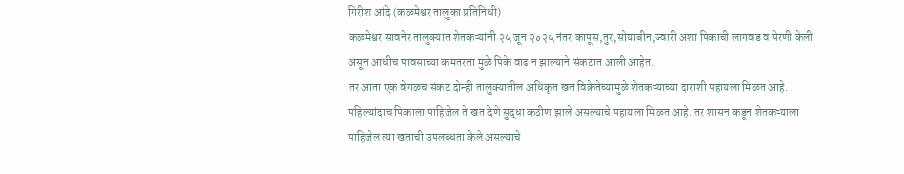गिरीश आंदे (कळमेश्वर तालुका प्रतिनिधी)
कळमेश्वर सावनेर तालुक्यात शेतकऱ्यांनी २५ जून २०२५ नंतर कापूस,तुर,सोयाबीन,ज्वारी अशा पिकाची लागवड व पेरणी केली असून आधीच पावसाच्या कमतरता मुळे पिके वाढ न झाल्याने संकटात आली आहेत.
तर आता एक वेगळच संकट दोन्ही तालुक्यातील अधिकृत खत विक्रेतेच्यामुळे शेतकऱ्याच्या दाराशी पहायला मिळत आहे. पहिल्यांदाच पिकाला पाहिजेल ते खत देणे सुद्धा कठीण झाले असल्याचे पहायला मिळत आहे. तर शासन कडून शेतकऱ्याला पाहिजेल त्या खताची उपलब्धता केले असल्याचे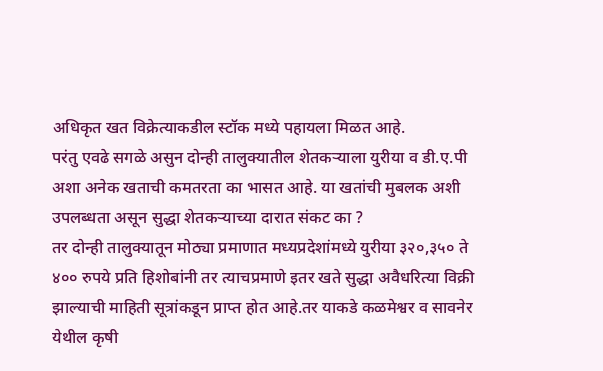अधिकृत खत विक्रेत्याकडील स्टॉक मध्ये पहायला मिळत आहे.
परंतु एवढे सगळे असुन दोन्ही तालुक्यातील शेतकऱ्याला युरीया व डी.ए.पी अशा अनेक खताची कमतरता का भासत आहे. या खतांची मुबलक अशी उपलब्धता असून सुद्धा शेतकऱ्याच्या दारात संकट का ?
तर दोन्ही तालुक्यातून मोठ्या प्रमाणात मध्यप्रदेशांमध्ये युरीया ३२०,३५० ते ४०० रुपये प्रति हिशोबांनी तर त्याचप्रमाणे इतर खते सुद्धा अवैधरित्या विक्री झाल्याची माहिती सूत्रांकडून प्राप्त होत आहे.तर याकडे कळमेश्वर व सावनेर येथील कृषी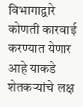विभागाद्वारे कोणती कारवाई करण्यात येणार आहे याकडे शेतकऱ्यांचे लक्ष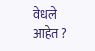वेधले आहेत ?